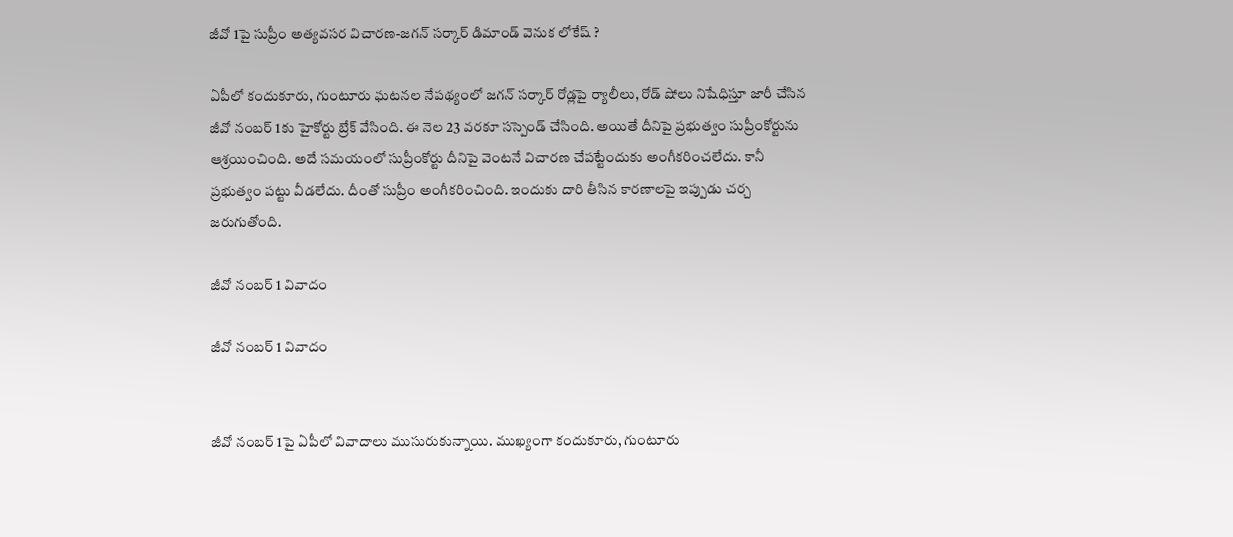జీవో 1పై సుప్రీం అత్యవసర విచారణ-జగన్ సర్కార్ డిమాండ్ వెనుక లోకేష్ ?

ఏపీలో కందుకూరు, గుంటూరు ఘటనల నేపథ్యంలో జగన్ సర్కార్ రోడ్లపై ర్యాలీలు, రోడ్ షోలు నిషేధిస్తూ జారీ చేసిన జీవో నంబర్ 1కు హైకోర్టు బ్రేక్ వేసింది. ఈ నెల 23 వరకూ సస్పెండ్ చేసింది. అయితే దీనిపై ప్రభుత్వం సుప్రీంకోర్టును ఆశ్రయించింది. అదే సమయంలో సుప్రీంకోర్టు దీనిపై వెంటనే విచారణ చేపట్టేందుకు అంగీకరించలేదు. కానీ ప్రభుత్వం పట్టు వీడలేదు. దీంతో సుప్రీం అంగీకరించింది. ఇందుకు దారి తీసిన కారణాలపై ఇప్పుడు చర్చ జరుగుతోంది.

జీవో నంబర్ 1 వివాదం

జీవో నంబర్ 1 వివాదం


జీవో నంబర్ 1పై ఏపీలో వివాదాలు ముసురుకున్నాయి. ముఖ్యంగా కందుకూరు, గుంటూరు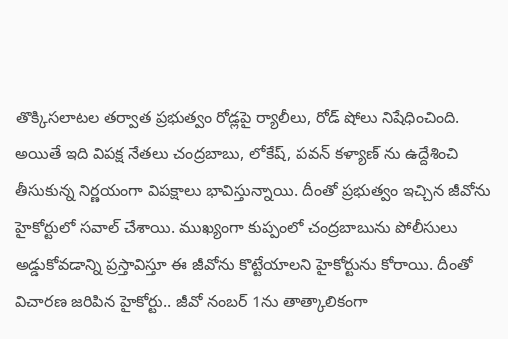తొక్కిసలాటల తర్వాత ప్రభుత్వం రోడ్లపై ర్యాలీలు, రోడ్ షోలు నిషేధించింది. అయితే ఇది విపక్ష నేతలు చంద్రబాబు, లోకేష్, పవన్ కళ్యాణ్ ను ఉద్దేశించి తీసుకున్న నిర్ణయంగా విపక్షాలు భావిస్తున్నాయి. దీంతో ప్రభుత్వం ఇచ్చిన జీవోను హైకోర్టులో సవాల్ చేశాయి. ముఖ్యంగా కుప్పంలో చంద్రబాబును పోలీసులు అడ్డుకోవడాన్ని ప్రస్తావిస్తూ ఈ జీవోను కొట్టేయాలని హైకోర్టును కోరాయి. దీంతో విచారణ జరిపిన హైకోర్టు.. జీవో నంబర్ 1ను తాత్కాలికంగా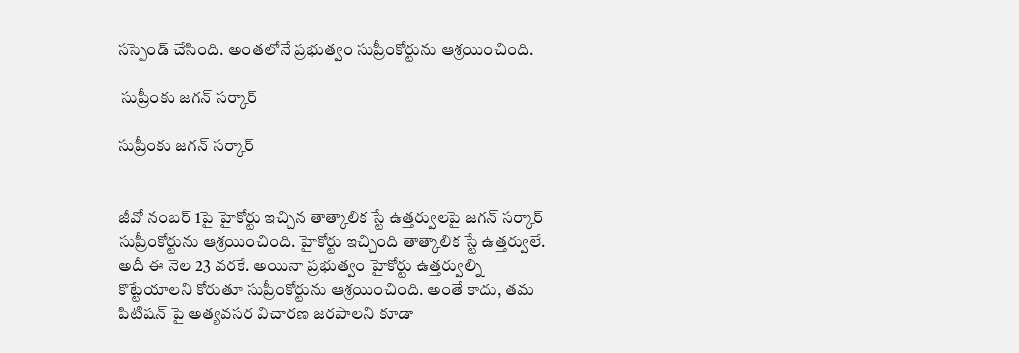సస్పెండ్ చేసింది. అంతలోనే ప్రభుత్వం సుప్రీంకోర్టును ఆశ్రయించింది.

 సుప్రీంకు జగన్ సర్కార్

సుప్రీంకు జగన్ సర్కార్


జీవో నంబర్ 1పై హైకోర్టు ఇచ్చిన తాత్కాలిక స్టే ఉత్తర్వులపై జగన్ సర్కార్ సుప్రీంకోర్టును ఆశ్రయించింది. హైకోర్టు ఇచ్చింది తాత్కాలిక స్టే ఉత్తర్వులే. అదీ ఈ నెల 23 వరకే. అయినా ప్రభుత్వం హైకోర్టు ఉత్తర్వుల్ని కొట్టేయాలని కోరుతూ సుప్రీంకోర్టును ఆశ్రయించింది. అంతే కాదు, తమ పిటిషన్ పై అత్యవసర విచారణ జరపాలని కూడా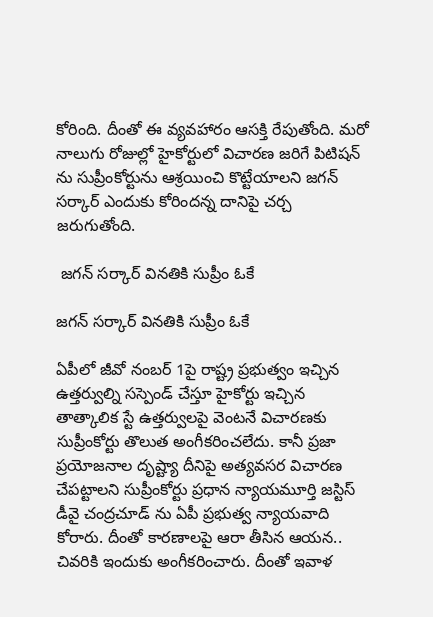కోరింది. దీంతో ఈ వ్యవహారం ఆసక్తి రేపుతోంది. మరో నాలుగు రోజుల్లో హైకోర్టులో విచారణ జరిగే పిటిషన్ ను సుప్రీంకోర్టును ఆశ్రయించి కొట్టేయాలని జగన్ సర్కార్ ఎందుకు కోరిందన్న దానిపై చర్చ జరుగుతోంది.

 జగన్ సర్కార్ వినతికి సుప్రీం ఓకే

జగన్ సర్కార్ వినతికి సుప్రీం ఓకే

ఏపీలో జీవో నంబర్ 1పై రాష్ట్ర ప్రభుత్వం ఇచ్చిన ఉత్తర్వుల్ని సస్పెండ్ చేస్తూ హైకోర్టు ఇచ్చిన తాత్కాలిక స్టే ఉత్తర్వులపై వెంటనే విచారణకు సుప్రీంకోర్టు తొలుత అంగీకరించలేదు. కానీ ప్రజా ప్రయోజనాల దృష్ట్యా దీనిపై అత్యవసర విచారణ చేపట్టాలని సుప్రీంకోర్టు ప్రధాన న్యాయమూర్తి జస్టిస్ డీవై చంద్రచూడ్ ను ఏపీ ప్రభుత్వ న్యాయవాది కోరారు. దీంతో కారణాలపై ఆరా తీసిన ఆయన.. చివరికి ఇందుకు అంగీకరించారు. దీంతో ఇవాళ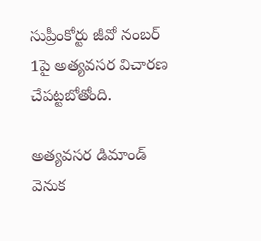సుప్రీంకోర్టు జీవో నంబర్ 1పై అత్యవసర విచారణ చేపట్టబోతోంది.

అత్యవసర డిమాండ్ వెనుక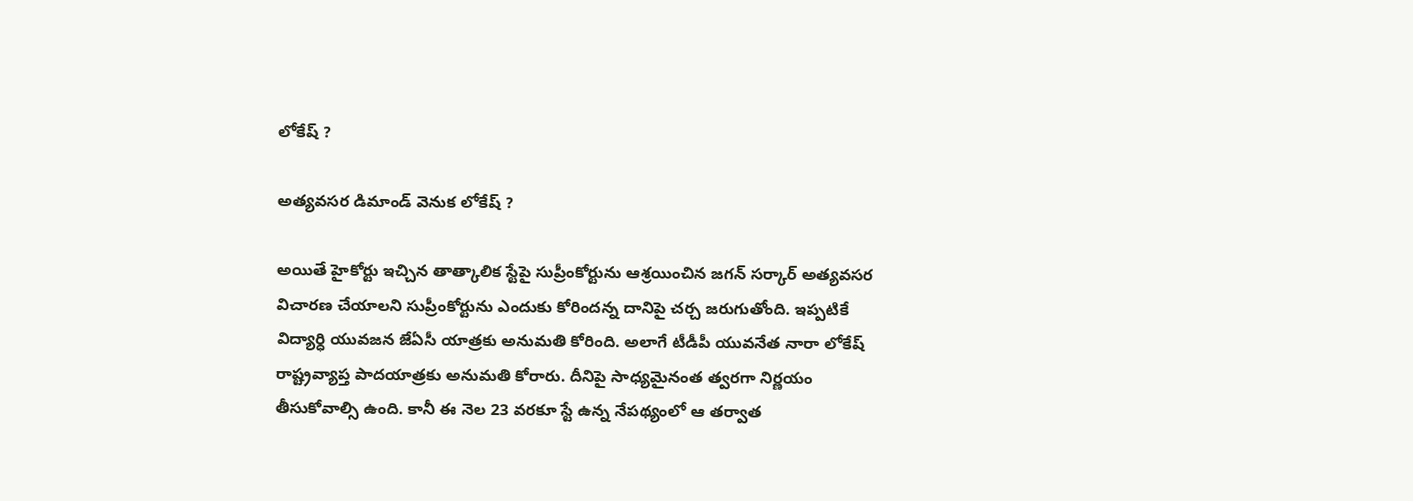లోకేష్ ?

అత్యవసర డిమాండ్ వెనుక లోకేష్ ?

అయితే హైకోర్టు ఇచ్చిన తాత్కాలిక స్టేపై సుప్రీంకోర్టును ఆశ్రయించిన జగన్ సర్కార్ అత్యవసర విచారణ చేయాలని సుప్రీంకోర్టును ఎందుకు కోరిందన్న దానిపై చర్చ జరుగుతోంది. ఇప్పటికే విద్యార్ధి యువజన జేఏసీ యాత్రకు అనుమతి కోరింది. అలాగే టీడీపీ యువనేత నారా లోకేష్ రాష్ట్రవ్యాప్త పాదయాత్రకు అనుమతి కోరారు. దీనిపై సాధ్యమైనంత త్వరగా నిర్ణయం తీసుకోవాల్సి ఉంది. కానీ ఈ నెల 23 వరకూ స్టే ఉన్న నేపథ్యంలో ఆ తర్వాత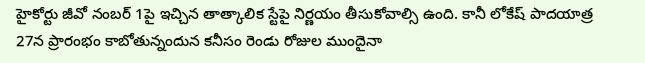హైకోర్టు జీవో నంబర్ 1పై ఇచ్చిన తాత్కాలిక స్టేపై నిర్ణయం తీసుకోవాల్సి ఉంది. కానీ లోకేష్ పాదయాత్ర 27న ప్రారంభం కాబోతున్నందున కనీసం రెండు రోజుల ముందైనా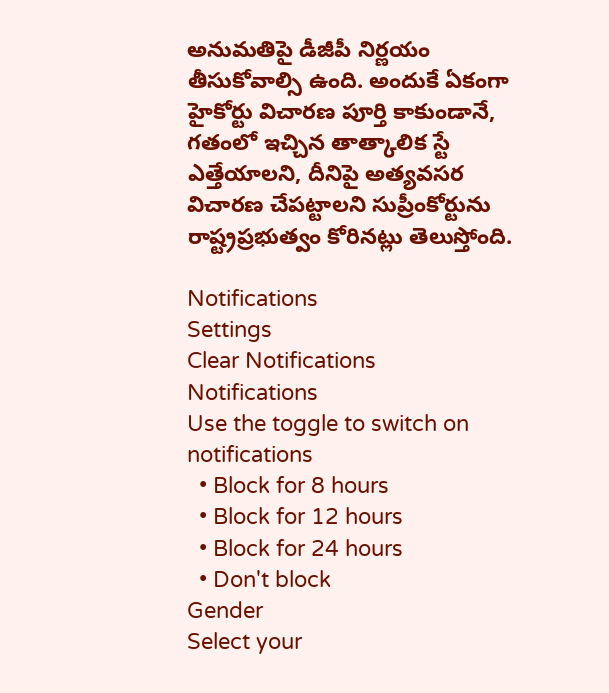అనుమతిపై డీజీపీ నిర్ణయం తీసుకోవాల్సి ఉంది. అందుకే ఏకంగా హైకోర్టు విచారణ పూర్తి కాకుండానే, గతంలో ఇచ్చిన తాత్కాలిక స్టే ఎత్తేయాలని, దీనిపై అత్యవసర విచారణ చేపట్టాలని సుప్రీంకోర్టును రాష్ట్రప్రభుత్వం కోరినట్లు తెలుస్తోంది.

Notifications
Settings
Clear Notifications
Notifications
Use the toggle to switch on notifications
  • Block for 8 hours
  • Block for 12 hours
  • Block for 24 hours
  • Don't block
Gender
Select your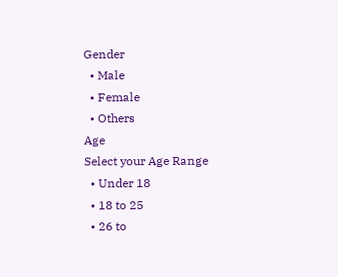Gender
  • Male
  • Female
  • Others
Age
Select your Age Range
  • Under 18
  • 18 to 25
  • 26 to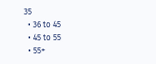35
  • 36 to 45
  • 45 to 55
  • 55+